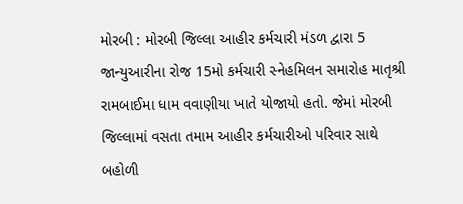મોરબી : મોરબી જિલ્લા આહીર કર્મચારી મંડળ દ્વારા 5 જાન્યુઆરીના રોજ 15મો કર્મચારી સ્નેહમિલન સમારોહ માતૃશ્રી રામબાઈમા ધામ વવાણીયા ખાતે યોજાયો હતો. જેમાં મોરબી જિલ્લામાં વસતા તમામ આહીર કર્મચારીઓ પરિવાર સાથે બહોળી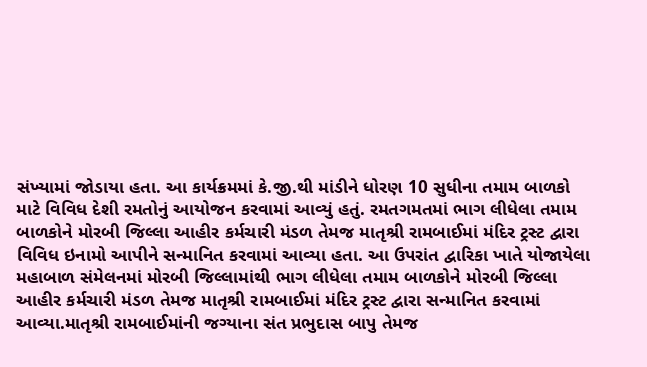સંખ્યામાં જોડાયા હતા. આ કાર્યક્રમમાં કે.જી.થી માંડીને ધોરણ 10 સુધીના તમામ બાળકો માટે વિવિધ દેશી રમતોનું આયોજન કરવામાં આવ્યું હતું. રમતગમતમાં ભાગ લીધેલા તમામ બાળકોને મોરબી જિલ્લા આહીર કર્મચારી મંડળ તેમજ માતૃશ્રી રામબાઈમાં મંદિર ટ્રસ્ટ દ્વારા વિવિધ ઇનામો આપીને સન્માનિત કરવામાં આવ્યા હતા. આ ઉપરાંત દ્વારિકા ખાતે યોજાયેલા મહાબાળ સંમેલનમાં મોરબી જિલ્લામાંથી ભાગ લીધેલા તમામ બાળકોને મોરબી જિલ્લા આહીર કર્મચારી મંડળ તેમજ માતૃશ્રી રામબાઈમાં મંદિર ટ્રસ્ટ દ્વારા સન્માનિત કરવામાં આવ્યા.માતૃશ્રી રામબાઈમાંની જગ્યાના સંત પ્રભુદાસ બાપુ તેમજ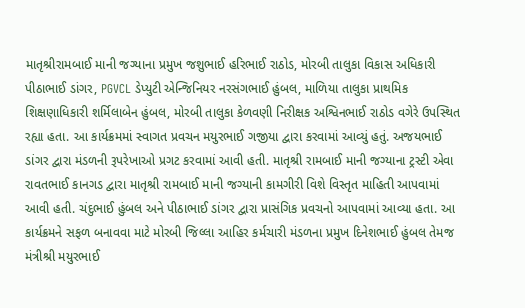માતૃશ્રીરામબાઈ માની જગ્યાના પ્રમુખ જશુભાઈ હરિભાઈ રાઠોડ, મોરબી તાલુકા વિકાસ અધિકારી પીઠાભાઈ ડાંગર, PGVCL ડેપ્યુટી એન્જિનિયર નરસંગભાઈ હુંબલ, માળિયા તાલુકા પ્રાથમિક શિક્ષણાધિકારી શર્મિલાબેન હુંબલ, મોરબી તાલુકા કેળવણી નિરીક્ષક અશ્વિનભાઈ રાઠોડ વગેરે ઉપસ્થિત રહ્યા હતા. આ કાર્યક્રમમાં સ્વાગત પ્રવચન મયુરભાઈ ગજીયા દ્વારા કરવામાં આવ્યું હતું. અજયભાઈ ડાંગર દ્વારા મંડળની રૂપરેખાઓ પ્રગટ કરવામાં આવી હતી. માતૃશ્રી રામબાઈ માની જગ્યાના ટ્રસ્ટી એવા રાવતભાઈ કાનગડ દ્વારા માતૃશ્રી રામબાઈ માની જગ્યાની કામગીરી વિશે વિસ્તૃત માહિતી આપવામાં આવી હતી. ચંદુભાઈ હુંબલ અને પીઠાભાઈ ડાંગર દ્વારા પ્રાસંગિક પ્રવચનો આપવામાં આવ્યા હતા. આ કાર્યક્રમને સફળ બનાવવા માટે મોરબી જિલ્લા આહિર કર્મચારી મંડળના પ્રમુખ દિનેશભાઈ હુંબલ તેમજ મંત્રીશ્રી મયુરભાઈ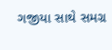ગજીયા સાથે સમગ્ર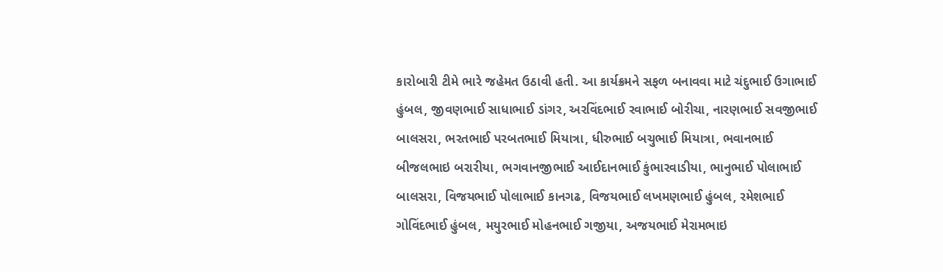કારોબારી ટીમે ભારે જહેમત ઉઠાવી હતી. આ કાર્યક્રમને સફળ બનાવવા માટે ચંદુભાઈ ઉગાભાઈ હુંબલ, જીવણભાઈ સાધાભાઈ ડાંગર, અરવિંદભાઈ રવાભાઈ બોરીચા, નારણભાઈ સવજીભાઈ બાલસરા, ભરતભાઈ પરબતભાઈ મિયાત્રા, ધીરુભાઈ બચુભાઈ મિયાત્રા, ભવાનભાઈ બીજલભાઇ બરારીયા, ભગવાનજીભાઈ આઈદાનભાઈ કુંભારવાડીયા, ભાનુભાઈ પોલાભાઈ બાલસરા, વિજયભાઈ પોલાભાઈ કાનગઢ, વિજયભાઈ લખમણભાઈ હુંબલ, રમેશભાઈ ગોવિંદભાઈ હુંબલ, મયુરભાઈ મોહનભાઈ ગજીયા, અજયભાઈ મેરામભાઇ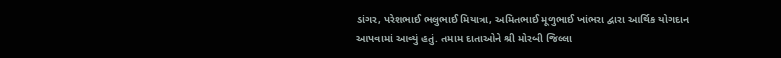ડાંગર, પરેશભાઈ ભલુભાઈ મિયાત્રા, અમિતભાઈ મૂળુભાઈ ખાંભરા દ્વારા આર્થિક યોગદાન આપવામાં આવ્યું હતું. તમામ દાતાઓને શ્રી મોરબી જિલ્લા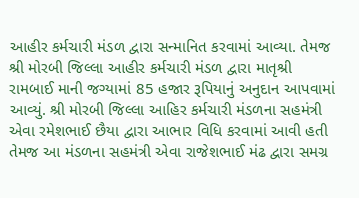આહીર કર્મચારી મંડળ દ્વારા સન્માનિત કરવામાં આવ્યા. તેમજ શ્રી મોરબી જિલ્લા આહીર કર્મચારી મંડળ દ્વારા માતૃશ્રી રામબાઈ માની જગ્યામાં 85 હજાર રૂપિયાનું અનુદાન આપવામાં આવ્યું. શ્રી મોરબી જિલ્લા આહિર કર્મચારી મંડળના સહમંત્રી એવા રમેશભાઈ છૈયા દ્વારા આભાર વિધિ કરવામાં આવી હતી તેમજ આ મંડળના સહમંત્રી એવા રાજેશભાઈ મંઢ દ્વારા સમગ્ર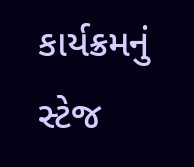કાર્યક્રમનું સ્ટેજ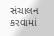સંચાલન કરવામાં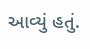આવ્યું હતું.